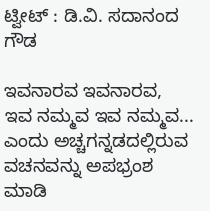ಟ್ವೀಟ್‌ : ಡಿ.ವಿ. ಸದಾನಂದ ಗೌಡ

ಇವನಾರವ ಇವನಾರವ, ಇವ ನಮ್ಮವ ಇವ ನಮ್ಮವ... ಎಂದು ಅಚ್ಚಗನ್ನಡದಲ್ಲಿರುವ ವಚನವನ್ನು ಅಪಭ್ರಂಶ ಮಾಡಿ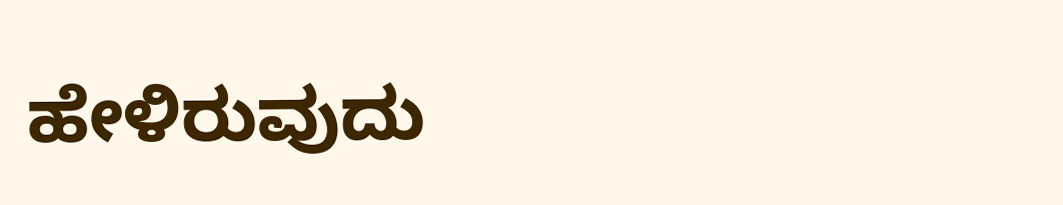ಹೇಳಿರುವುದು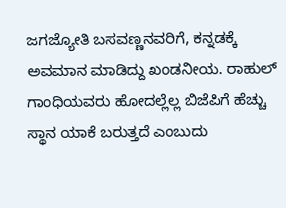ಜಗಜ್ಯೋತಿ ಬಸವಣ್ಣನವರಿಗೆ, ಕನ್ನಡಕ್ಕೆ ಅವಮಾನ ಮಾಡಿದ್ದು ಖಂಡನೀಯ. ರಾಹುಲ್ ಗಾಂಧಿಯವರು ಹೋದಲ್ಲೆಲ್ಲ ಬಿಜೆಪಿಗೆ ಹೆಚ್ಚು ಸ್ಥಾನ ಯಾಕೆ ಬರುತ್ತದೆ ಎಂಬುದು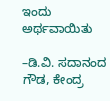ಇಂದು ಅರ್ಥವಾಯಿತು

–ಡಿ.ವಿ. ಸದಾನಂದ ಗೌಡ, ಕೇಂದ್ರ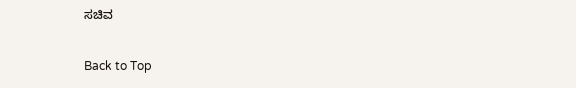ಸಚಿವ

Back to Top